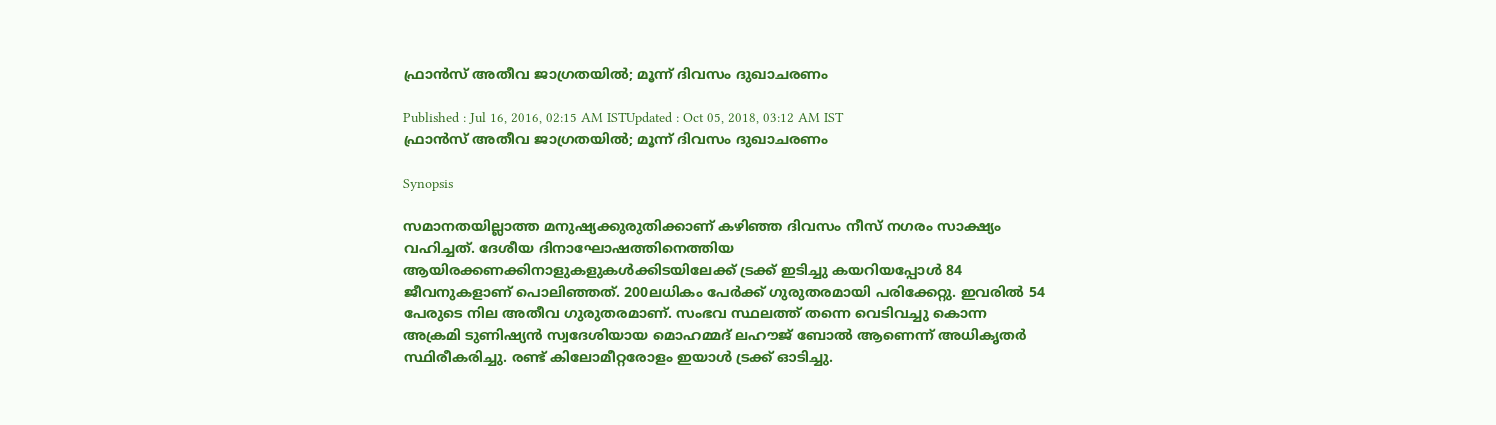ഫ്രാന്‍സ് അതീവ ജാഗ്രതയില്‍; മൂന്ന് ദിവസം ദുഖാചരണം

Published : Jul 16, 2016, 02:15 AM ISTUpdated : Oct 05, 2018, 03:12 AM IST
ഫ്രാന്‍സ് അതീവ ജാഗ്രതയില്‍; മൂന്ന് ദിവസം ദുഖാചരണം

Synopsis

സമാനതയില്ലാത്ത മനുഷ്യക്കുരുതിക്കാണ് കഴിഞ്ഞ ദിവസം നീസ് നഗരം സാക്ഷ്യം വഹിച്ചത്. ദേശീയ ദിനാഘോഷത്തിനെത്തിയ ആയിരക്കണക്കിനാളുകളുകള്‍ക്കിടയിലേക്ക് ട്രക്ക് ഇടിച്ചു കയറിയപ്പോള്‍ 84 ജീവനുകളാണ് പൊലിഞ്ഞത്. 200ലധികം പേര്‍ക്ക് ഗുരുതരമായി പരിക്കേറ്റു. ഇവരില്‍ 54 പേരുടെ നില അതീവ ഗുരുതരമാണ്. സംഭവ സ്ഥലത്ത് തന്നെ വെടിവച്ചു കൊന്ന അക്രമി ടുണിഷ്യന്‍ സ്വദേശിയായ മൊഹമ്മദ് ലഹൗജ് ബോല്‍ ആണെന്ന് അധികൃതര്‍ സ്ഥിരീകരിച്ചു. രണ്ട് കിലോമീറ്റരോളം ഇയാള്‍ ട്രക്ക് ഓടിച്ചു.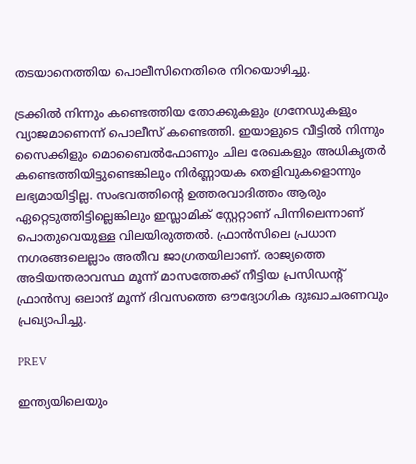തടയാനെത്തിയ പൊലീസിനെതിരെ നിറയൊഴിച്ചു.

ട്രക്കില്‍ നിന്നും കണ്ടെത്തിയ തോക്കുകളും ഗ്രനേഡുകളും വ്യാജമാണെന്ന് പൊലീസ് കണ്ടെത്തി. ഇയാളുടെ വീട്ടില്‍ നിന്നും സൈക്കിളും മൊബൈല്‍ഫോണും ചില രേഖകളും അധികൃതര്‍ കണ്ടെത്തിയിട്ടുണ്ടെങ്കിലും നിര്‍ണ്ണായക തെളിവുകളൊന്നും ലഭ്യമായിട്ടില്ല. സംഭവത്തിന്റെ ഉത്തരവാദിത്തം ആരും ഏറ്റെടുത്തിട്ടില്ലെങ്കിലും ഇസ്ലാമിക് സ്റ്റേറ്റാണ് പിന്നിലെന്നാണ് പൊതുവെയുള്ള വിലയിരുത്തല്‍. ഫ്രാന്‍സിലെ പ്രധാന നഗരങ്ങലെല്ലാം അതീവ ജാഗ്രതയിലാണ്. രാജ്യത്തെ അടിയന്തരാവസ്ഥ മൂന്ന് മാസത്തേക്ക് നീട്ടിയ പ്രസിഡന്റ് ഫ്രാന്‍സ്വ ഒലാന്ദ് മൂന്ന് ദിവസത്തെ ഔദ്യോഗിക ദുഃഖാചരണവും പ്രഖ്യാപിച്ചു.

PREV

ഇന്ത്യയിലെയും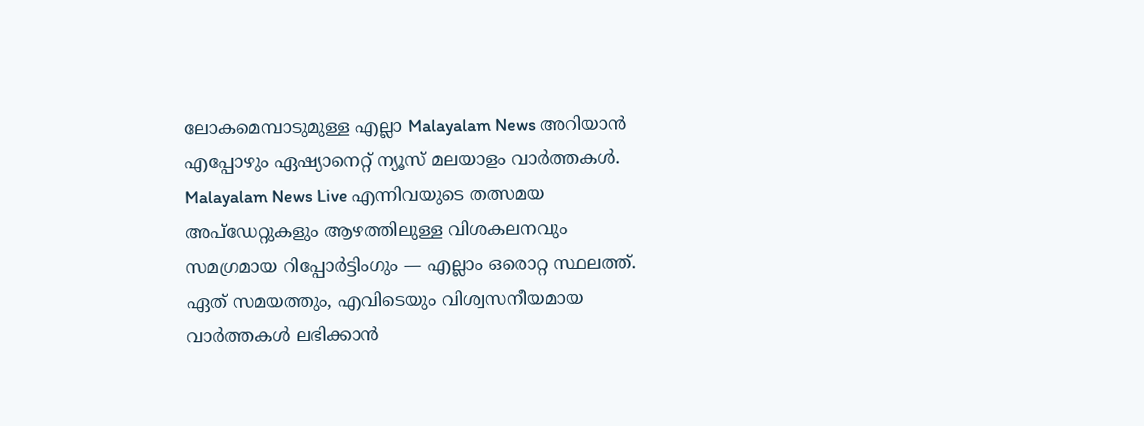ലോകമെമ്പാടുമുള്ള എല്ലാ Malayalam News അറിയാൻ എപ്പോഴും ഏഷ്യാനെറ്റ് ന്യൂസ് മലയാളം വാർത്തകൾ. Malayalam News Live എന്നിവയുടെ തത്സമയ അപ്‌ഡേറ്റുകളും ആഴത്തിലുള്ള വിശകലനവും സമഗ്രമായ റിപ്പോർട്ടിംഗും — എല്ലാം ഒരൊറ്റ സ്ഥലത്ത്. ഏത് സമയത്തും, എവിടെയും വിശ്വസനീയമായ വാർത്തകൾ ലഭിക്കാൻ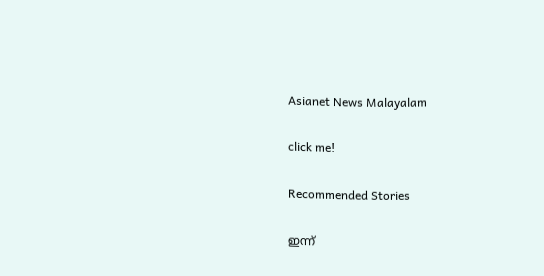Asianet News Malayalam

click me!

Recommended Stories

ഇന്ന്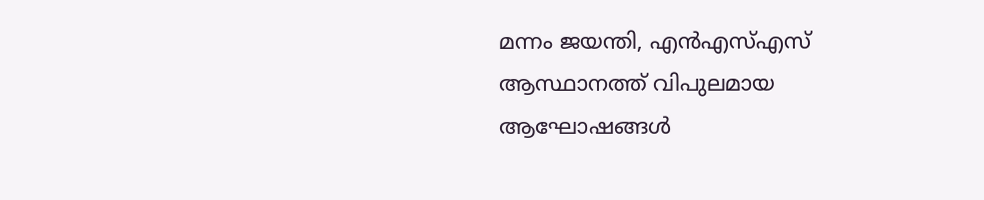മന്നം ജയന്തി, എൻഎസ്എസ് ആസ്ഥാനത്ത് വിപുലമായ ആഘോഷങ്ങൾ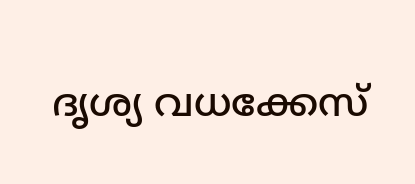ദൃശ്യ വധക്കേസ്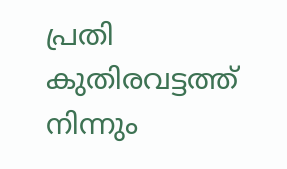പ്രതി കുതിരവട്ടത്ത് നിന്നും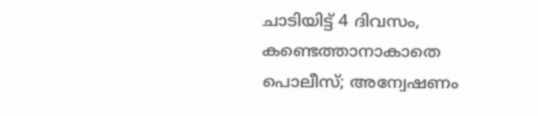ചാടിയിട്ട് 4 ദിവസം, കണ്ടെത്താനാകാതെ പൊലീസ്; അന്വേഷണം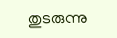തുടരുന്നു